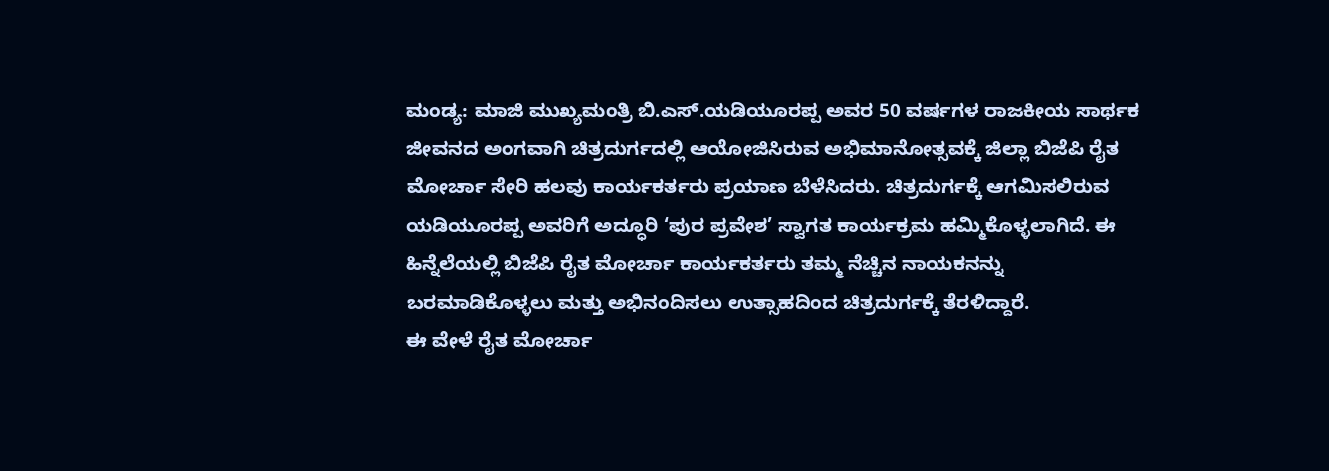ಮಂಡ್ಯ: ಮಾಜಿ ಮುಖ್ಯಮಂತ್ರಿ ಬಿ.ಎಸ್.ಯಡಿಯೂರಪ್ಪ ಅವರ 50 ವರ್ಷಗಳ ರಾಜಕೀಯ ಸಾರ್ಥಕ ಜೀವನದ ಅಂಗವಾಗಿ ಚಿತ್ರದುರ್ಗದಲ್ಲಿ ಆಯೋಜಿಸಿರುವ ಅಭಿಮಾನೋತ್ಸವಕ್ಕೆ ಜಿಲ್ಲಾ ಬಿಜೆಪಿ ರೈತ ಮೋರ್ಚಾ ಸೇರಿ ಹಲವು ಕಾರ್ಯಕರ್ತರು ಪ್ರಯಾಣ ಬೆಳೆಸಿದರು. ಚಿತ್ರದುರ್ಗಕ್ಕೆ ಆಗಮಿಸಲಿರುವ ಯಡಿಯೂರಪ್ಪ ಅವರಿಗೆ ಅದ್ಧೂರಿ ‘ಪುರ ಪ್ರವೇಶ’ ಸ್ವಾಗತ ಕಾರ್ಯಕ್ರಮ ಹಮ್ಮಿಕೊಳ್ಳಲಾಗಿದೆ. ಈ ಹಿನ್ನೆಲೆಯಲ್ಲಿ ಬಿಜೆಪಿ ರೈತ ಮೋರ್ಚಾ ಕಾರ್ಯಕರ್ತರು ತಮ್ಮ ನೆಚ್ಚಿನ ನಾಯಕನನ್ನು ಬರಮಾಡಿಕೊಳ್ಳಲು ಮತ್ತು ಅಭಿನಂದಿಸಲು ಉತ್ಸಾಹದಿಂದ ಚಿತ್ರದುರ್ಗಕ್ಕೆ ತೆರಳಿದ್ದಾರೆ.
ಈ ವೇಳೆ ರೈತ ಮೋರ್ಚಾ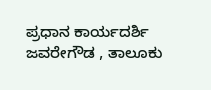ಪ್ರಧಾನ ಕಾರ್ಯದರ್ಶಿ ಜವರೇಗೌಡ , ತಾಲೂಕು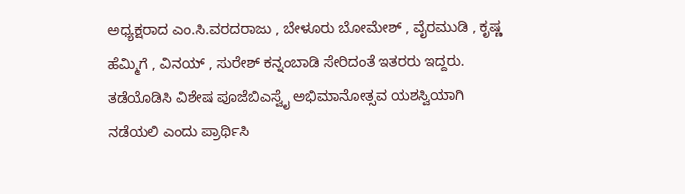ಅಧ್ಯಕ್ಷರಾದ ಎಂ.ಸಿ.ವರದರಾಜು , ಬೇಳೂರು ಬೋಮೇಶ್ , ವೈರಮುಡಿ , ಕೃಷ್ಣ ಹೆಮ್ಮಿಗೆ , ವಿನಯ್ , ಸುರೇಶ್ ಕನ್ನಂಬಾಡಿ ಸೇರಿದಂತೆ ಇತರರು ಇದ್ದರು.
ತಡೆಯೊಡಿಸಿ ವಿಶೇಷ ಪೂಜೆಬಿಎಸ್ವೈ ಅಭಿಮಾನೋತ್ಸವ ಯಶಸ್ವಿಯಾಗಿ ನಡೆಯಲಿ ಎಂದು ಪ್ರಾರ್ಥಿಸಿ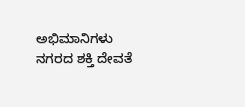ಅಭಿಮಾನಿಗಳು ನಗರದ ಶಕ್ತಿ ದೇವತೆ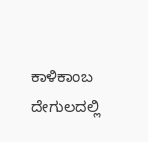ಕಾಳಿಕಾಂಬ ದೇಗುಲದಲ್ಲಿ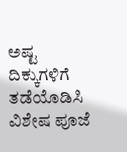ಅಷ್ಟ ದಿಕ್ಕುಗಳಿಗೆ ತಡೆಯೊಡಿಸಿ ವಿಶೇಷ ಪೂಜೆ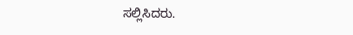ಸಲ್ಲಿಸಿದರು.